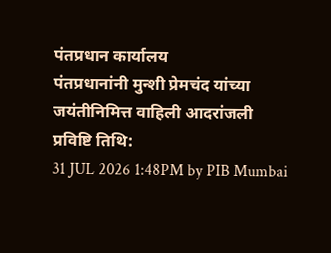पंतप्रधान कार्यालय
पंतप्रधानांनी मुन्शी प्रेमचंद यांच्या जयंतीनिमित्त वाहिली आदरांजली
प्रविष्टि तिथि:
31 JUL 2026 1:48PM by PIB Mumbai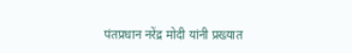पंतप्रधान नरेंद्र मोदी यांनी प्रख्यात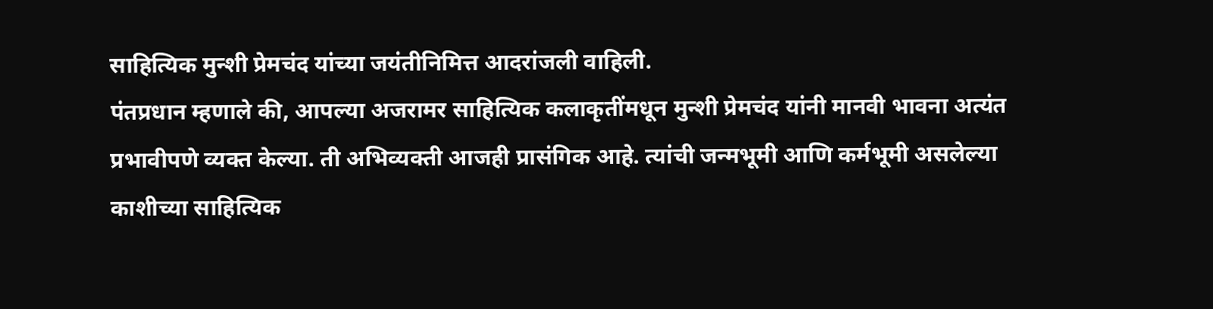साहित्यिक मुन्शी प्रेमचंद यांच्या जयंतीनिमित्त आदरांजली वाहिली.
पंतप्रधान म्हणाले की, आपल्या अजरामर साहित्यिक कलाकृतींमधून मुन्शी प्रेमचंद यांनी मानवी भावना अत्यंत प्रभावीपणे व्यक्त केल्या. ती अभिव्यक्ती आजही प्रासंगिक आहे. त्यांची जन्मभूमी आणि कर्मभूमी असलेल्या काशीच्या साहित्यिक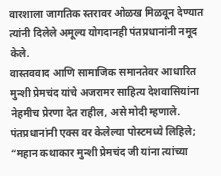वारशाला जागतिक स्तरावर ओळख मिळवून देण्यात त्यांनी दिलेले अमूल्य योगदानही पंतप्रधानांनी नमूद केले.
वास्तववाद आणि सामाजिक समानतेवर आधारित मुन्शी प्रेमचंद यांचे अजरामर साहित्य देशवासियांना नेहमीच प्रेरणा देत राहील, असे मोदी म्हणाले.
पंतप्रधानांनी एक्स वर केलेल्या पोस्टमध्ये लिहिले;
“महान कथाकार मुन्शी प्रेमचंद जी यांना त्यांच्या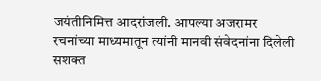जयंतीनिमित्त आदरांजली. आपल्या अजरामर रचनांच्या माध्यमातून त्यांनी मानवी संवेदनांना दिलेली सशक्त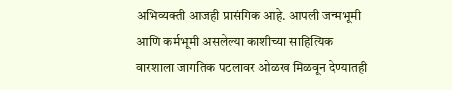अभिव्यक्ती आजही प्रासंगिक आहे. आपली जन्मभूमी आणि कर्मभूमी असलेल्या काशीच्या साहित्यिक वारशाला जागतिक पटलावर ओळख मिळवून देण्यातही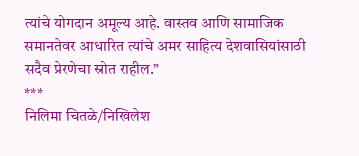त्यांचे योगदान अमूल्य आहे. वास्तव आणि सामाजिक समानतेवर आधारित त्यांचे अमर साहित्य देशवासियांसाठी सदैव प्रेरणेचा स्रोत राहील.”
***
निलिमा चितळे/निखिलेश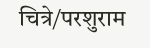चित्रे/परशुराम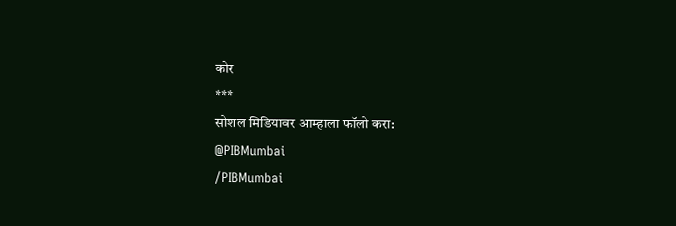कोर
***
सोशल मिडियावर आम्हाला फॉलो करा:
@PIBMumbai
/PIBMumbai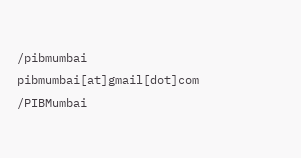/pibmumbai
pibmumbai[at]gmail[dot]com
/PIBMumbai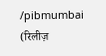/pibmumbai
(रिलीज़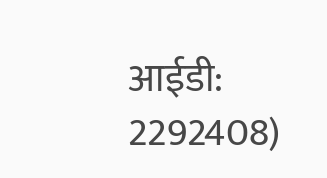आईडी: 2292408)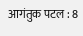आगंतुक पटल : 8